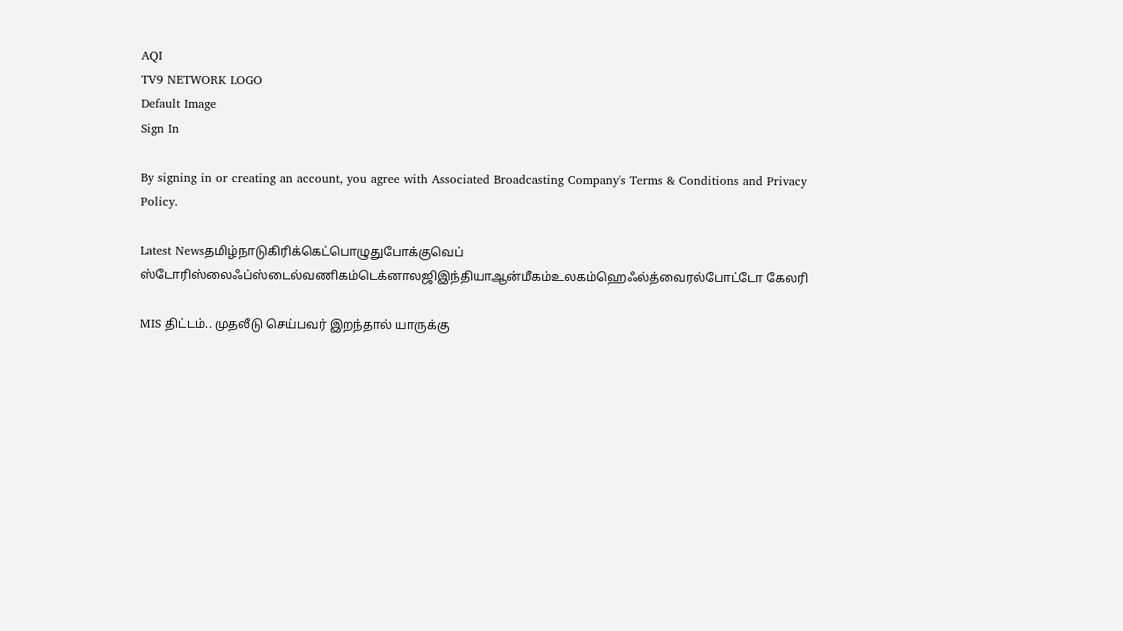AQI
TV9 NETWORK LOGO
Default Image
Sign In

By signing in or creating an account, you agree with Associated Broadcasting Company's Terms & Conditions and Privacy Policy.

Latest Newsதமிழ்நாடுகிரிக்கெட்பொழுதுபோக்குவெப் ஸ்டோரிஸ்லைஃப்ஸ்டைல்வணிகம்டெக்னாலஜிஇந்தியாஆன்மீகம்உலகம்ஹெஃல்த்வைரல்போட்டோ கேலரி

MIS திட்டம்.. முதலீடு செய்பவர் இறந்தால் யாருக்கு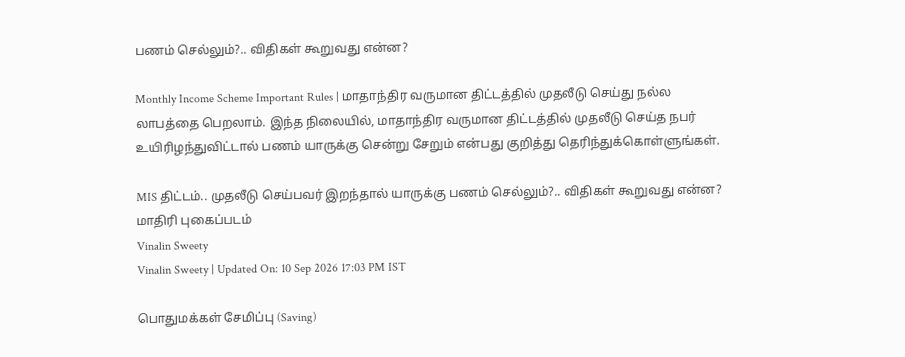பணம் செல்லும்?.. விதிகள் கூறுவது என்ன?

Monthly Income Scheme Important Rules | மாதாந்திர வருமான திட்டத்தில் முதலீடு செய்து நல்ல லாபத்தை பெறலாம். இந்த நிலையில், மாதாந்திர வருமான திட்டத்தில் முதலீடு செய்த நபர் உயிரிழந்துவிட்டால் பணம் யாருக்கு சென்று சேறும் என்பது குறித்து தெரிந்துக்கொள்ளுங்கள்.

MIS திட்டம்.. முதலீடு செய்பவர் இறந்தால் யாருக்கு பணம் செல்லும்?.. விதிகள் கூறுவது என்ன?
மாதிரி புகைப்படம்
Vinalin Sweety
Vinalin Sweety | Updated On: 10 Sep 2026 17:03 PM IST

பொதுமக்கள் சேமிப்பு (Saving)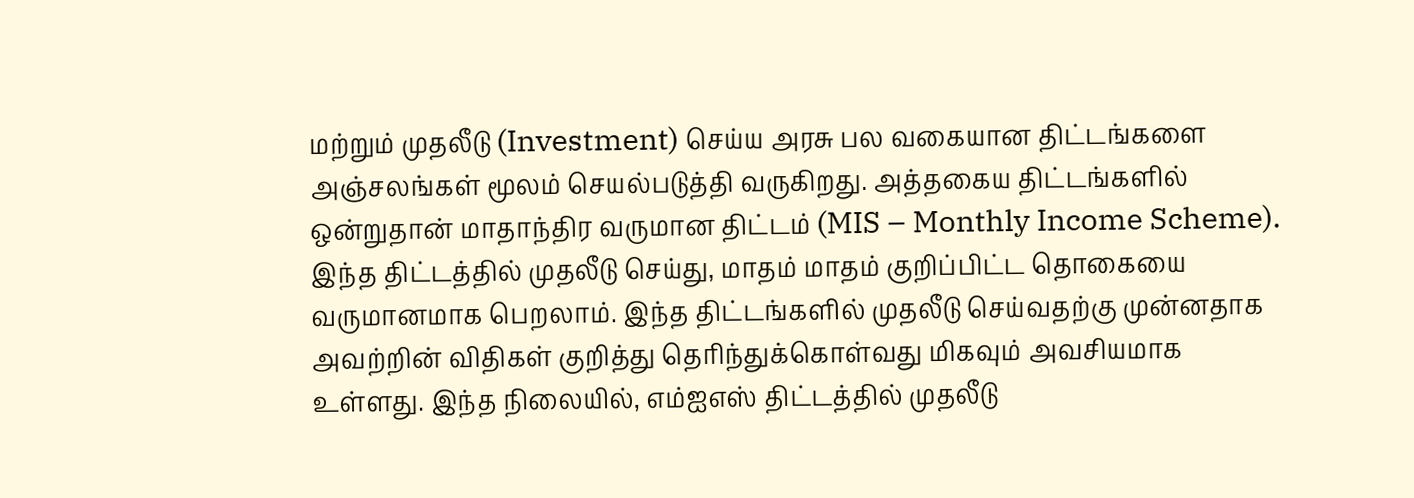மற்றும் முதலீடு (Investment) செய்ய அரசு பல வகையான திட்டங்களை அஞ்சலங்கள் மூலம் செயல்படுத்தி வருகிறது. அத்தகைய திட்டங்களில் ஒன்றுதான் மாதாந்திர வருமான திட்டம் (MIS – Monthly Income Scheme). இந்த திட்டத்தில் முதலீடு செய்து, மாதம் மாதம் குறிப்பிட்ட தொகையை வருமானமாக பெறலாம். இந்த திட்டங்களில் முதலீடு செய்வதற்கு முன்னதாக அவற்றின் விதிகள் குறித்து தெரிந்துக்கொள்வது மிகவும் அவசியமாக உள்ளது. இந்த நிலையில், எம்ஐஎஸ் திட்டத்தில் முதலீடு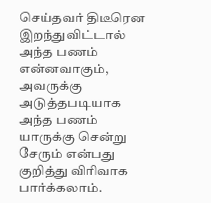செய்தவர் திடீரென இறந்துவிட்டால் அந்த பணம் என்னவாகும், அவருக்கு அடுத்தபடியாக அந்த பணம் யாருக்கு சென்று சேரும் என்பது குறித்து விரிவாக பார்க்கலாம்.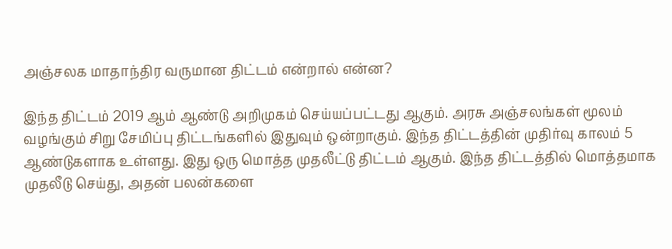அஞ்சலக மாதாந்திர வருமான திட்டம் என்றால் என்ன?

இந்த திட்டம் 2019 ஆம் ஆண்டு அறிமுகம் செய்யப்பட்டது ஆகும். அரசு அஞ்சலங்கள் மூலம் வழங்கும் சிறு சேமிப்பு திட்டங்களில் இதுவும் ஒன்றாகும். இந்த திட்டத்தின் முதிர்வு காலம் 5 ஆண்டுகளாக உள்ளது. இது ஒரு மொத்த முதலீட்டு திட்டம் ஆகும். இந்த திட்டத்தில் மொத்தமாக முதலீடு செய்து, அதன் பலன்களை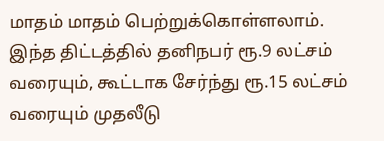மாதம் மாதம் பெற்றுக்கொள்ளலாம். இந்த திட்டத்தில் தனிநபர் ரூ.9 லட்சம் வரையும், கூட்டாக சேர்ந்து ரூ.15 லட்சம் வரையும் முதலீடு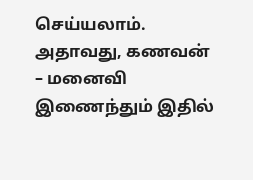செய்யலாம். அதாவது, கணவன் – மனைவி இணைந்தும் இதில்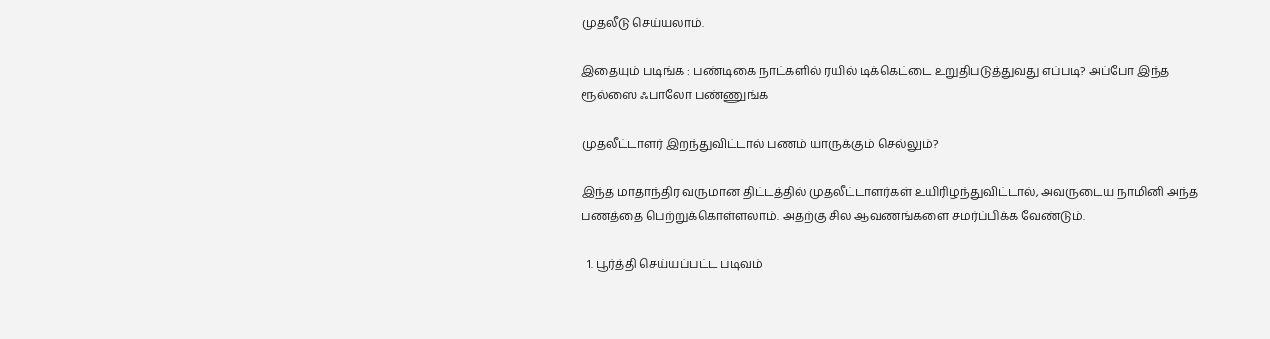முதலீடு செய்யலாம்.

இதையும் படிங்க : பண்டிகை நாட்களில் ரயில் டிக்கெட்டை உறுதிபடுத்துவது எப்படி? அப்போ இந்த ரூல்ஸை ஃபாலோ பண்ணுங்க

முதலீட்டாளர் இறந்துவிட்டால் பணம் யாருக்கும் செல்லும்?

இந்த மாதாந்திர வருமான திட்டத்தில் முதலீட்டாளர்கள் உயிரிழந்துவிட்டால், அவருடைய நாமினி அந்த பணத்தை பெற்றுக்கொள்ளலாம். அதற்கு சில ஆவணங்களை சமர்ப்பிக்க வேண்டும்.

  1. பூர்த்தி செய்யப்பட்ட படிவம்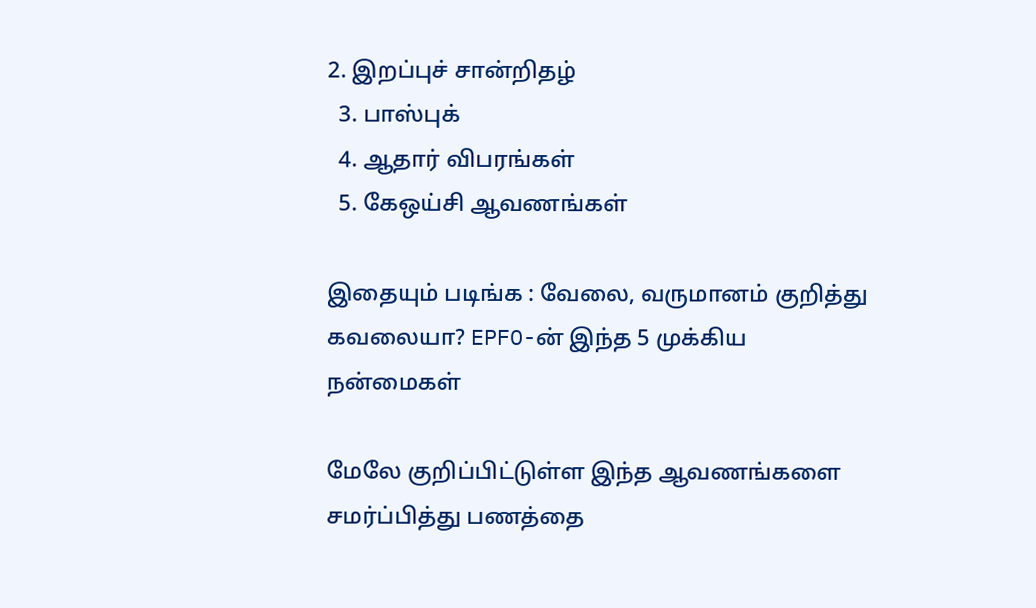2. இறப்புச் சான்றிதழ்
  3. பாஸ்புக்
  4. ஆதார் விபரங்கள்
  5. கேஒய்சி ஆவணங்கள்

இதையும் படிங்க : வேலை, வருமானம் குறித்து கவலையா? EPFO-ன் இந்த 5 முக்கிய நன்மைகள்

மேலே குறிப்பிட்டுள்ள இந்த ஆவணங்களை சமர்ப்பித்து பணத்தை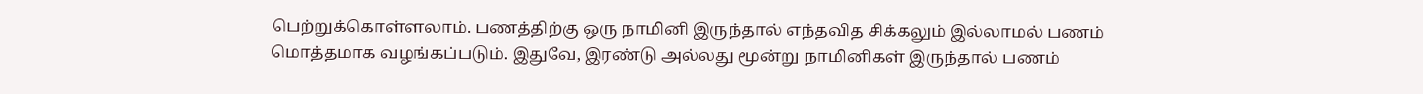பெற்றுக்கொள்ளலாம். பணத்திற்கு ஒரு நாமினி இருந்தால் எந்தவித சிக்கலும் இல்லாமல் பணம் மொத்தமாக வழங்கப்படும். இதுவே, இரண்டு அல்லது மூன்று நாமினிகள் இருந்தால் பணம்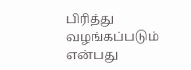பிரித்து வழங்கப்படும் என்பது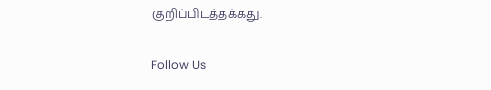குறிப்பிடத்தக்கது.

Follow Us